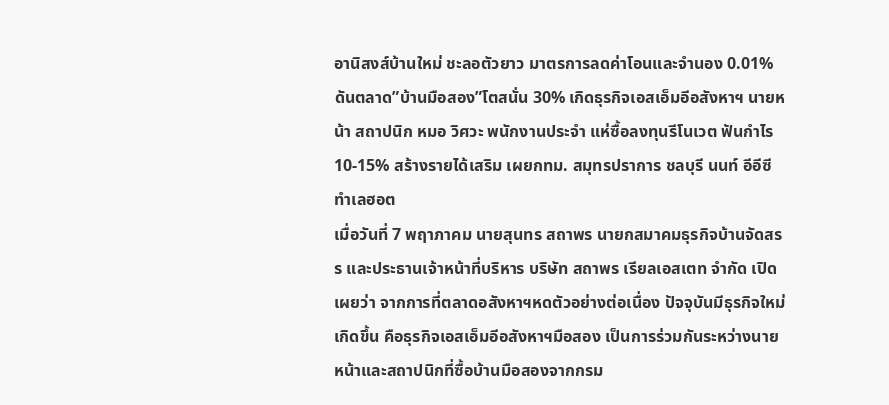อานิสงส์บ้านใหม่ ชะลอตัวยาว มาตรการลดค่าโอนและจำนอง 0.01% ดันตลาด”บ้านมือสอง”โตสนั่น 30% เกิดธุรกิจเอสเอ็มอีอสังหาฯ นายหน้า สถาปนิก หมอ วิศวะ พนักงานประจำ แห่ซื้อลงทุนรีโนเวต ฟันกำไร 10-15% สร้างรายได้เสริม เผยกทม. สมุทรปราการ ชลบุรี นนท์ อีอีซี ทำเลฮอต
เมื่อวันที่ 7 พฤาภาคม นายสุนทร สถาพร นายกสมาคมธุรกิจบ้านจัดสรร และประธานเจ้าหน้าที่บริหาร บริษัท สถาพร เรียลเอสเตท จำกัด เปิดเผยว่า จากการที่ตลาดอสังหาฯหดตัวอย่างต่อเนื่อง ปัจจุบันมีธุรกิจใหม่เกิดขึ้น คือธุรกิจเอสเอ็มอีอสังหาฯมือสอง เป็นการร่วมกันระหว่างนายหน้าและสถาปนิกที่ซื้อบ้านมือสองจากกรม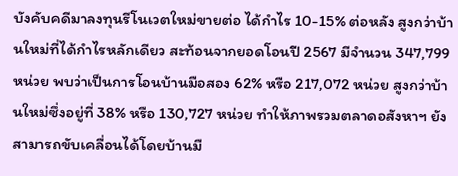บังคับคดีมาลงทุนรีโนเวตใหม่ขายต่อ ได้กำไร 10-15% ต่อหลัง สูงกว่าบ้านใหม่ที่ได้กำไรหลักเดียว สะท้อนจากยอดโอนปี 2567 มีจำนวน 347,799 หน่วย พบว่าเป็นการโอนบ้านมือสอง 62% หรือ 217,072 หน่วย สูงกว่าบ้านใหม่ซึ่งอยู่ที่ 38% หรือ 130,727 หน่วย ทำให้ภาพรวมตลาดอสังหาฯ ยังสามารถขับเคลื่อนได้โดยบ้านมื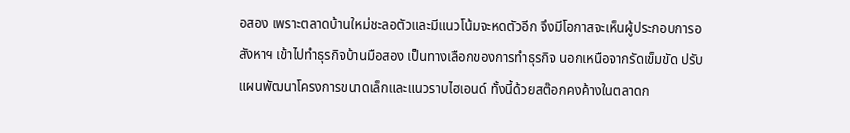อสอง เพราะตลาดบ้านใหม่ชะลอตัวและมีแนวโน้มจะหดตัวอีก จึงมีโอกาสจะเห็นผู้ประกอบการอสังหาฯ เข้าไปทำธุรกิจบ้านมือสอง เป็นทางเลือกของการทำธุรกิจ นอกเหนือจากรัดเข็มขัด ปรับแผนพัฒนาโครงการขนาดเล็กและแนวราบไฮเอนด์ ทั้งนี้ด้วยสต๊อกคงค้างในตลาดก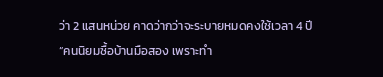ว่า 2 แสนหน่วย คาดว่ากว่าจะระบายหมดคงใช้เวลา 4 ปี
“คนนิยมซื้อบ้านมือสอง เพราะทำ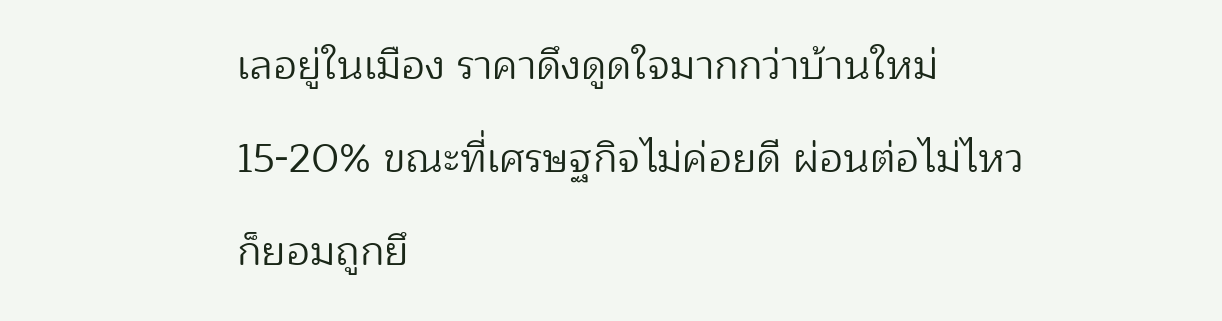เลอยู่ในเมือง ราคาดึงดูดใจมากกว่าบ้านใหม่ 15-20% ขณะที่เศรษฐกิจไม่ค่อยดี ผ่อนต่อไม่ไหว ก็ยอมถูกยึ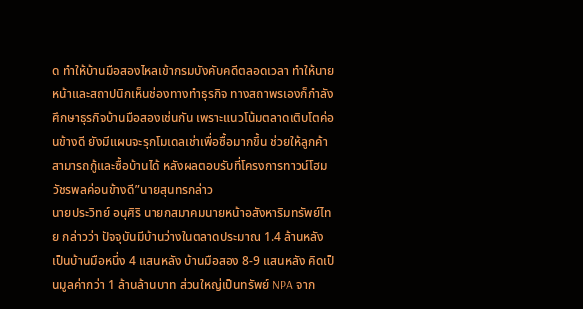ด ทำให้บ้านมือสองไหลเข้ากรมบังคับคดีตลอดเวลา ทำให้นายหน้าและสถาปนิกเห็นช่องทางทำธุรกิจ ทางสถาพรเองก็กำลังศึกษาธุรกิจบ้านมือสองเช่นกัน เพราะแนวโน้มตลาดเติบโตค่อนข้างดี ยังมีแผนจะรุกโมเดลเช่าเพื่อซื้อมากขึ้น ช่วยให้ลูกค้าสามารถกู้และซื้อบ้านได้ หลังผลตอบรับที่โครงการทาวน์โฮมวัชรพลค่อนข้างดี”นายสุนทรกล่าว
นายประวิทย์ อนุศิริ นายกสมาคมนายหน้าอสังหาริมทรัพย์ไทย กล่าวว่า ปัจจุบันมีบ้านว่างในตลาดประมาณ 1.4 ล้านหลัง เป็นบ้านมือหนึ่ง 4 แสนหลัง บ้านมือสอง 8-9 แสนหลัง คิดเป็นมูลค่ากว่า 1 ล้านล้านบาท ส่วนใหญ่เป็นทรัพย์ NPA จาก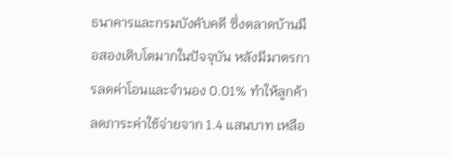ธนาคารและกรมบังคับคดี ซึ่งตลาดบ้านมือสองเติบโตมากในปัจจุบัน หลังมีมาตรการลดค่าโอนและจำนอง 0.01% ทำให้ลูกค้าลดภาระค่าใช้จ่ายจาก 1.4 แสนบาท เหลือ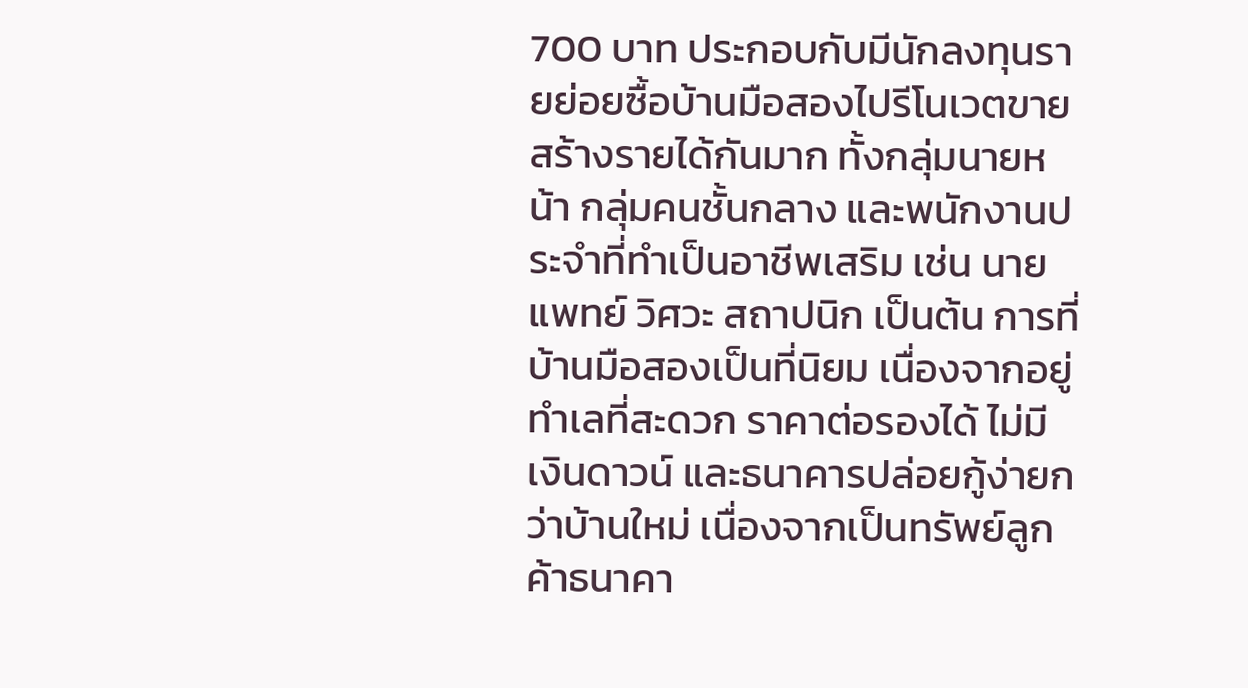700 บาท ประกอบกับมีนักลงทุนรายย่อยซื้อบ้านมือสองไปรีโนเวตขายสร้างรายได้กันมาก ทั้งกลุ่มนายหน้า กลุ่มคนชั้นกลาง และพนักงานประจำที่ทำเป็นอาชีพเสริม เช่น นายแพทย์ วิศวะ สถาปนิก เป็นต้น การที่บ้านมือสองเป็นที่นิยม เนื่องจากอยู่ทำเลที่สะดวก ราคาต่อรองได้ ไม่มีเงินดาวน์ และธนาคารปล่อยกู้ง่ายกว่าบ้านใหม่ เนื่องจากเป็นทรัพย์ลูกค้าธนาคา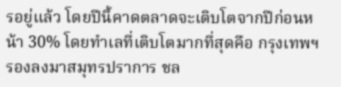รอยู่แล้ว โดยปีนี้คาดตลาดจะเติบโตจากปีก่อนหน้า 30% โดยทำเลที่เติบโตมากที่สุดคือ กรุงเทพฯ รองลงมาสมุทรปราการ ชล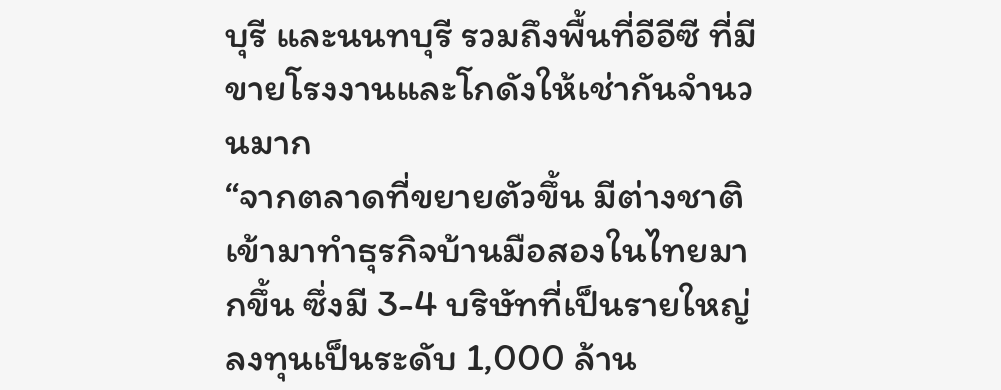บุรี และนนทบุรี รวมถึงพื้นที่อีอีซี ที่มีขายโรงงานและโกดังให้เช่ากันจำนวนมาก
“จากตลาดที่ขยายตัวขึ้น มีต่างชาติเข้ามาทำธุรกิจบ้านมือสองในไทยมากขึ้น ซึ่งมี 3-4 บริษัทที่เป็นรายใหญ่ ลงทุนเป็นระดับ 1,000 ล้าน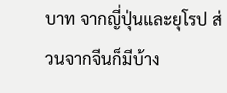บาท จากญี่ปุ่นและยุโรป ส่วนจากจีนก็มีบ้าง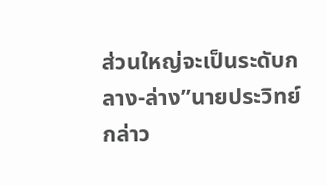ส่วนใหญ่จะเป็นระดับกลาง-ล่าง”นายประวิทย์กล่าว